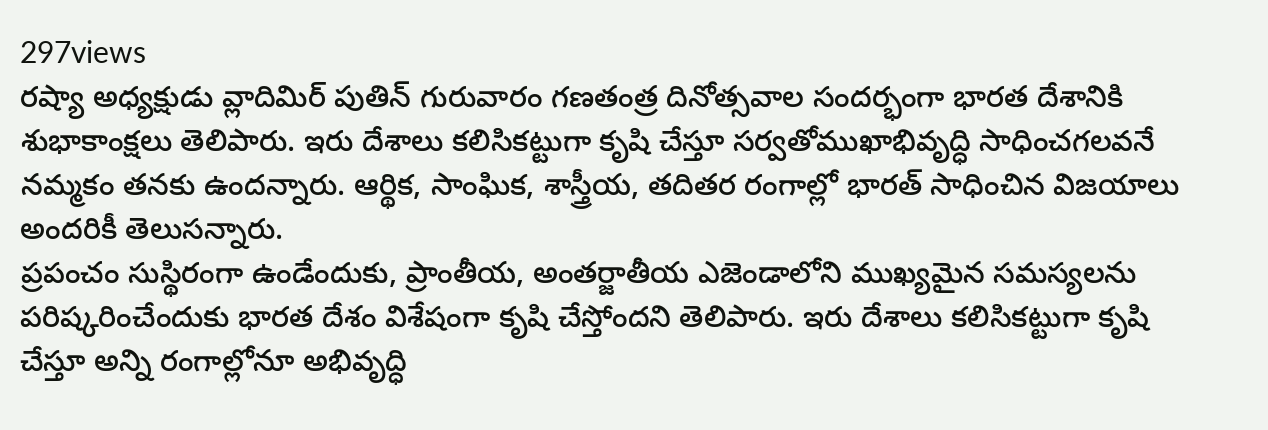297views
రష్యా అధ్యక్షుడు వ్లాదిమిర్ పుతిన్ గురువారం గణతంత్ర దినోత్సవాల సందర్భంగా భారత దేశానికి శుభాకాంక్షలు తెలిపారు. ఇరు దేశాలు కలిసికట్టుగా కృషి చేస్తూ సర్వతోముఖాభివృద్ధి సాధించగలవనే నమ్మకం తనకు ఉందన్నారు. ఆర్థిక, సాంఘిక, శాస్త్రీయ, తదితర రంగాల్లో భారత్ సాధించిన విజయాలు అందరికీ తెలుసన్నారు.
ప్రపంచం సుస్థిరంగా ఉండేందుకు, ప్రాంతీయ, అంతర్జాతీయ ఎజెండాలోని ముఖ్యమైన సమస్యలను పరిష్కరించేందుకు భారత దేశం విశేషంగా కృషి చేస్తోందని తెలిపారు. ఇరు దేశాలు కలిసికట్టుగా కృషి చేస్తూ అన్ని రంగాల్లోనూ అభివృద్ధి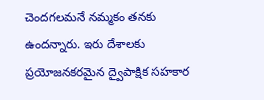చెందగలమనే నమ్మకం తనకు ఉందన్నారు. ఇరు దేశాలకు ప్రయోజనకరమైన ద్వైపాక్షిక సహకార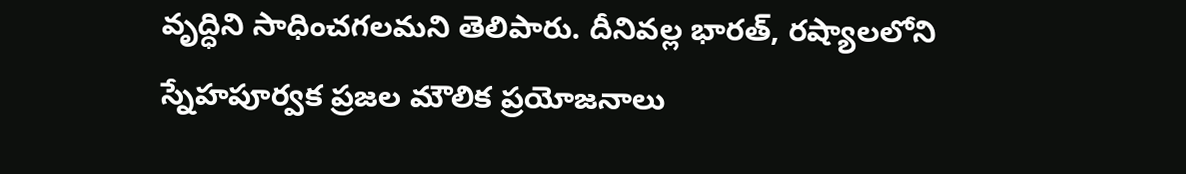వృద్ధిని సాధించగలమని తెలిపారు. దీనివల్ల భారత్, రష్యాలలోని స్నేహపూర్వక ప్రజల మౌలిక ప్రయోజనాలు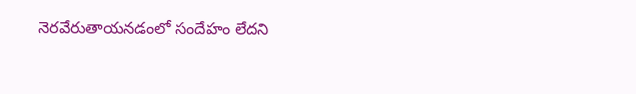నెరవేరుతాయనడంలో సందేహం లేదని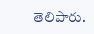తెలిపారు.